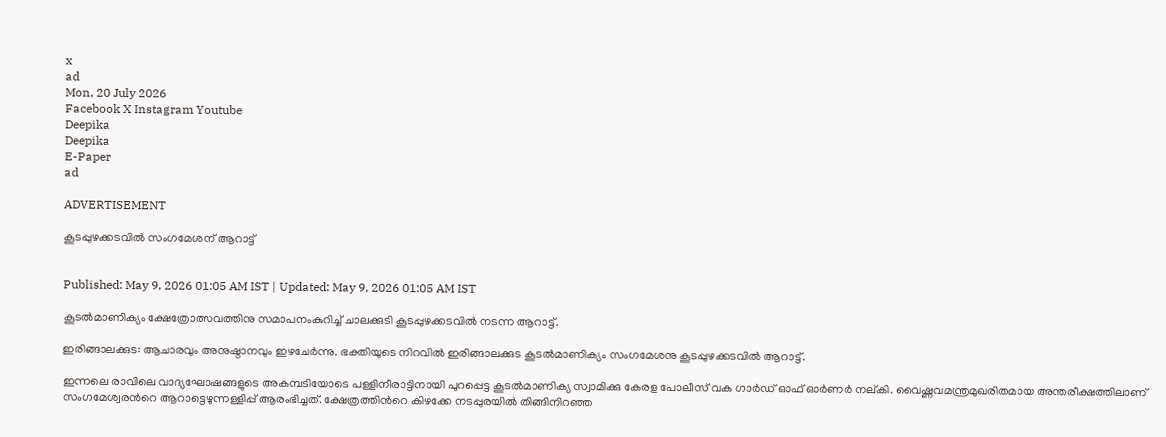x
ad
Mon, 20 July 2026
Facebook X Instagram Youtube
Deepika
Deepika
E-Paper
ad

ADVERTISEMENT

കൂടപ്പുഴക്കടവില്‍ സംഗമേശന് ആറാട്ട്


Published: May 9, 2026 01:05 AM IST | Updated: May 9, 2026 01:05 AM IST

കൂടല്‍മാണിക്യം ക്ഷേത്രോത്സവത്തിനു സമാപനംകുറിച്ച് ചാലക്കുടി കൂടപ്പുഴക്കടവില്‍ നടന്ന ആറാട്ട്.

ഇരിങ്ങാലക്കുട: ആചാരവും അനുഷ്ഠാനവും ഇഴചേര്‍ന്നു. ഭക്തിയുടെ നിറവില്‍ ഇരിങ്ങാലക്കുട കൂടല്‍മാണിക്യം സംഗമേശനു കൂടപ്പുഴക്കടവില്‍ ആറാട്ട്.

ഇന്നലെ രാവിലെ വാദ്യഘോഷങ്ങളുടെ അകമ്പടിയോടെ പള്ളിനീരാട്ടിനായി പുറപ്പെട്ട കൂടല്‍മാണിക്യ സ്വാമിക്കു കേരള പോലീസ് വക ഗാര്‍ഡ് ഓഫ് ഓര്‍ണര്‍ നല്കി. വൈഷ്ണവമന്ത്രമുഖരിതമായ അന്തരീക്ഷത്തിലാണ് സംഗമേശ്വരന്‍റെ ആറാട്ടെഴുന്നള്ളിപ്പ് ആരംഭിച്ചത്. ക്ഷേത്രത്തിന്‍റെ കിഴക്കേ നടപ്പുരയില്‍ തിങ്ങിനിറഞ്ഞ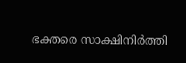ഭക്തരെ സാക്ഷിനിര്‍ത്തി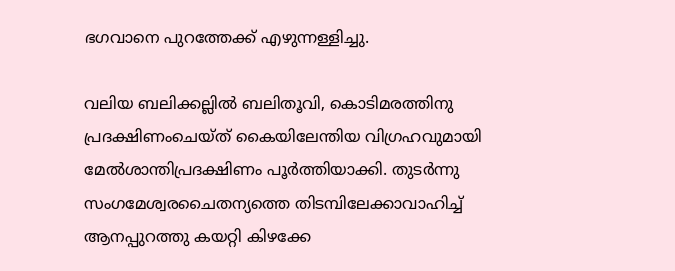ഭഗവാനെ പുറത്തേക്ക് എഴുന്നള്ളിച്ചു.

വലിയ ബലിക്കല്ലില്‍ ബലിതൂവി, കൊടിമരത്തിനു പ്രദക്ഷിണംചെയ്ത് കൈയിലേന്തിയ വിഗ്രഹവുമായി മേല്‍ശാന്തിപ്രദക്ഷിണം പൂര്‍ത്തിയാക്കി. തുടര്‍ന്നു സംഗമേശ്വരചൈതന്യത്തെ തിടമ്പിലേക്കാവാഹിച്ച് ആനപ്പുറത്തു കയറ്റി കിഴക്കേ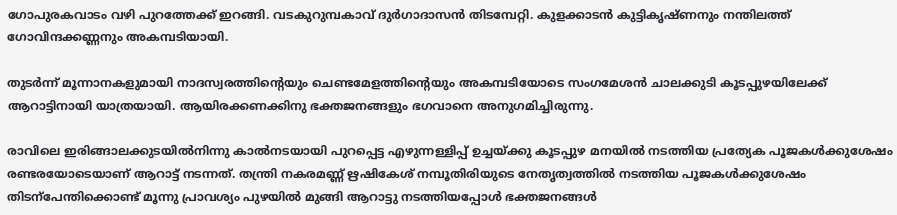ഗോപുരകവാടം വഴി പുറത്തേക്ക് ഇറങ്ങി. വടകുറുമ്പകാവ് ദുര്‍ഗാദാസന്‍ തിടമ്പേറ്റി. കുളക്കാടന്‍ കുട്ടികൃഷ്ണനും നന്തിലത്ത് ഗോവിന്ദക്കണ്ണനും അകമ്പടിയായി.

തുടര്‍ന്ന് മൂന്നാനകളുമായി നാദസ്വരത്തിന്‍റെയും ചെണ്ടമേളത്തിന്‍റെയും അകമ്പടിയോടെ സംഗമേശന്‍ ചാലക്കുടി കൂടപ്പുഴയിലേക്ക് ആറാട്ടിനായി യാത്രയായി. ആയിരക്കണക്കിനു ഭക്തജനങ്ങളും ഭഗവാനെ അനുഗമിച്ചിരുന്നു.

രാവിലെ ഇരിങ്ങാലക്കുടയില്‍നിന്നു കാല്‍നടയായി പുറപ്പെട്ട എഴുന്നള്ളിപ്പ് ഉച്ചയ്ക്കു കൂടപ്പുഴ മനയില്‍ നടത്തിയ പ്രത്യേക പൂജകള്‍ക്കുശേഷം രണ്ടരയോടെയാണ് ആറാട്ട് നടന്നത്. തന്ത്രി നകരമണ്ണ് ഋഷികേശ് നമ്പൂതിരിയുടെ നേതൃത്വത്തില്‍ നടത്തിയ പൂജകള്‍ക്കുശേഷം തിടന്പേന്തിക്കൊണ്ട് മൂന്നു പ്രാവശ്യം പുഴയില്‍ മുങ്ങി ആറാട്ടു നടത്തിയപ്പോള്‍ ഭക്തജനങ്ങള്‍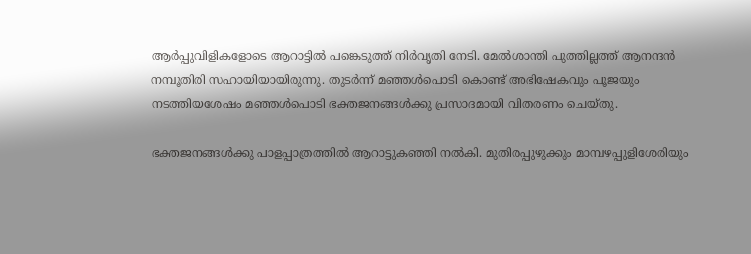ആര്‍പ്പുവിളികളോടെ ആറാട്ടില്‍ പങ്കെടുത്ത് നിര്‍വൃതി നേടി. മേല്‍ശാന്തി പുത്തില്ലത്ത് ആനന്ദന്‍ നമ്പൂതിരി സഹായിയായിരുന്നു. തുടര്‍ന്ന് മഞ്ഞള്‍പൊടി കൊണ്ട് അഭിഷേകവും പൂജയും നടത്തിയശേഷം മഞ്ഞള്‍പൊടി ഭക്തജനങ്ങള്‍ക്കു പ്രസാദമായി വിതരണം ചെയ്തു.

ഭക്തജനങ്ങള്‍ക്കു പാളപ്പാത്രത്തില്‍ ആറാട്ടുകഞ്ഞി നല്‍കി. മുതിരപ്പുഴുക്കും മാമ്പഴപ്പുളിശേരിയും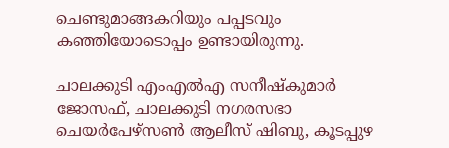ചെണ്ടുമാങ്ങകറിയും പപ്പടവും കഞ്ഞിയോടൊപ്പം ഉണ്ടായിരുന്നു.

ചാലക്കുടി എംഎല്‍എ സനീഷ്‌കുമാര്‍ ജോസഫ്, ചാലക്കുടി നഗരസഭാ ചെയര്‍പേഴ്‌സണ്‍ ആലീസ് ഷിബു, കൂടപ്പുഴ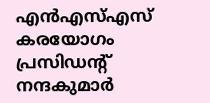എന്‍എസ്എസ് കരയോഗം പ്രസിഡന്‍റ് നന്ദകുമാര്‍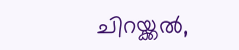ചിറയ്ക്കല്‍,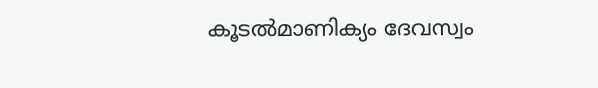കൂടല്‍മാണിക്യം ദേവസ്വം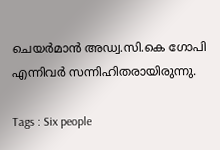ചെയര്‍മാന്‍ അഡ്വ.സി.കെ ഗോപി എന്നിവര്‍ സന്നിഹിതരായിരുന്നു.

Tags : Six people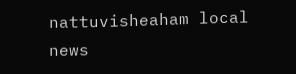nattuvisheaham local news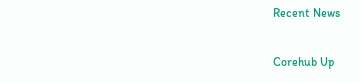Recent News

Corehub Up